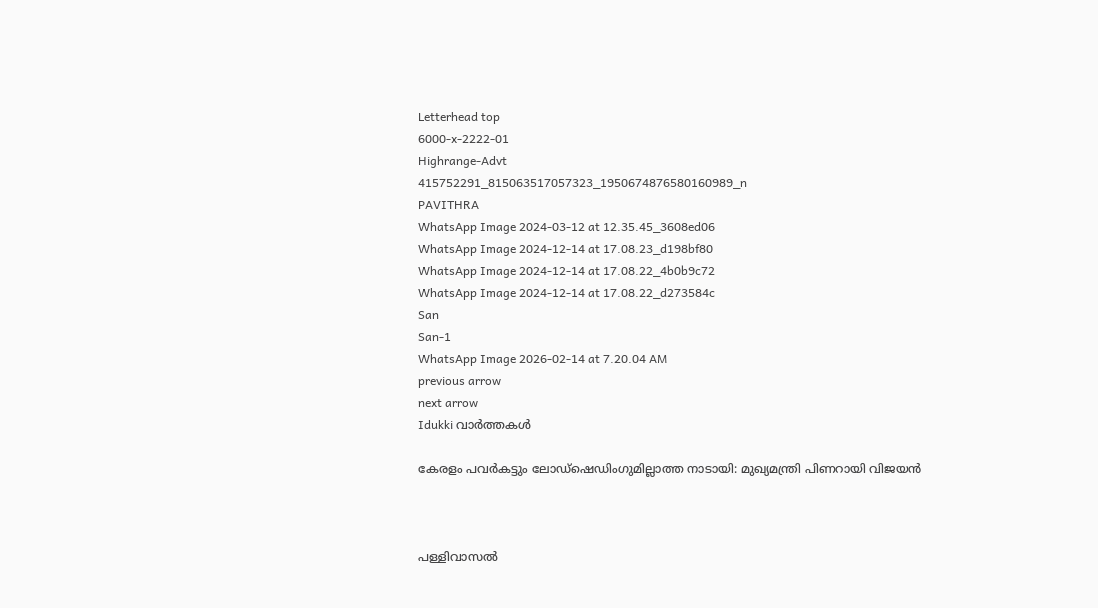Letterhead top
6000-x-2222-01
Highrange-Advt
415752291_815063517057323_1950674876580160989_n
PAVITHRA
WhatsApp Image 2024-03-12 at 12.35.45_3608ed06
WhatsApp Image 2024-12-14 at 17.08.23_d198bf80
WhatsApp Image 2024-12-14 at 17.08.22_4b0b9c72
WhatsApp Image 2024-12-14 at 17.08.22_d273584c
San
San-1
WhatsApp Image 2026-02-14 at 7.20.04 AM
previous arrow
next arrow
Idukki വാര്‍ത്തകള്‍

കേരളം പവര്‍കട്ടും ലോഡ്‌ഷെഡിംഗുമില്ലാത്ത നാടായി: മുഖ്യമന്ത്രി പിണറായി വിജയന്‍



പള്ളിവാസല്‍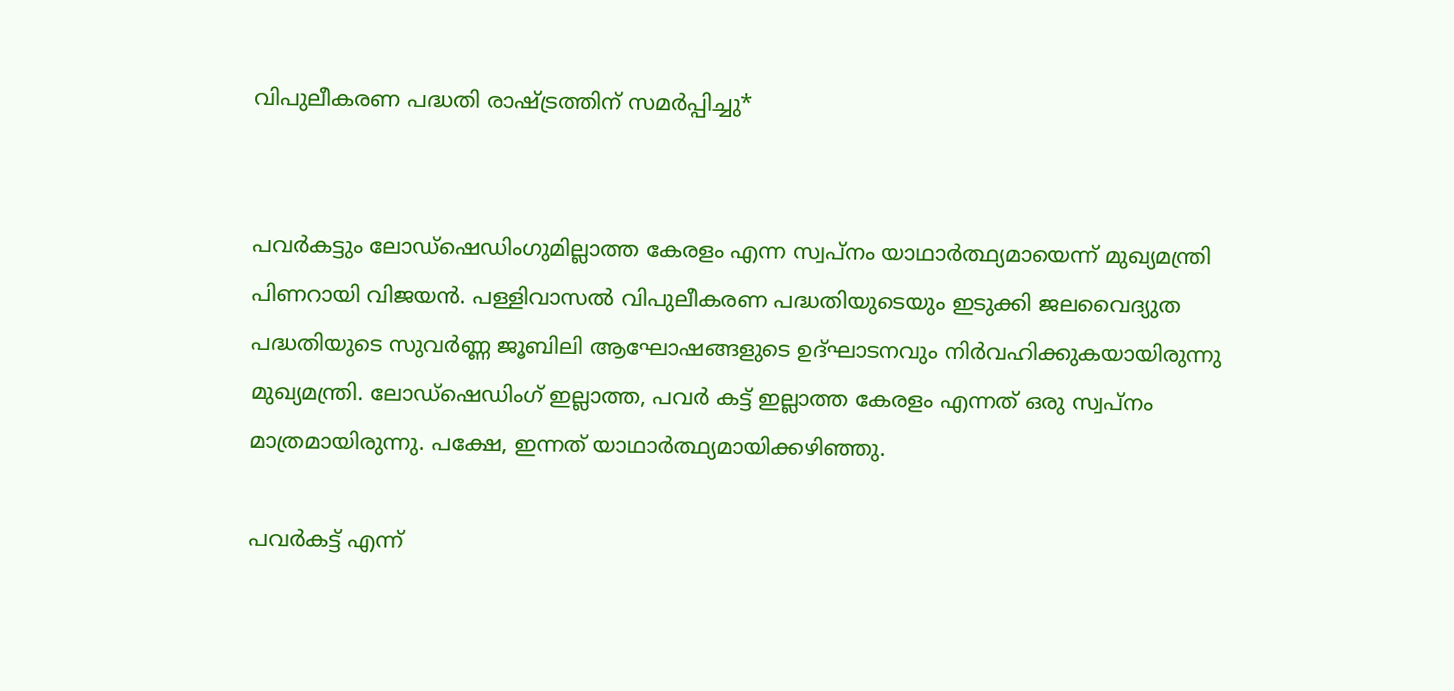വിപുലീകരണ പദ്ധതി രാഷ്ട്രത്തിന് സമര്‍പ്പിച്ചു*


പവര്‍കട്ടും ലോഡ്‌ഷെഡിംഗുമില്ലാത്ത കേരളം എന്ന സ്വപ്‌നം യാഥാര്‍ത്ഥ്യമായെന്ന് മുഖ്യമന്ത്രി പിണറായി വിജയന്‍. പള്ളിവാസല്‍ വിപുലീകരണ പദ്ധതിയുടെയും ഇടുക്കി ജലവൈദ്യുത പദ്ധതിയുടെ സുവര്‍ണ്ണ ജൂബിലി ആഘോഷങ്ങളുടെ ഉദ്ഘാടനവും നിര്‍വഹിക്കുകയായിരുന്നു മുഖ്യമന്ത്രി. ലോഡ്‌ഷെഡിംഗ് ഇല്ലാത്ത, പവര്‍ കട്ട് ഇല്ലാത്ത കേരളം എന്നത് ഒരു സ്വപ്നം മാത്രമായിരുന്നു. പക്ഷേ, ഇന്നത് യാഥാര്‍ത്ഥ്യമായിക്കഴിഞ്ഞു.

പവര്‍കട്ട് എന്ന്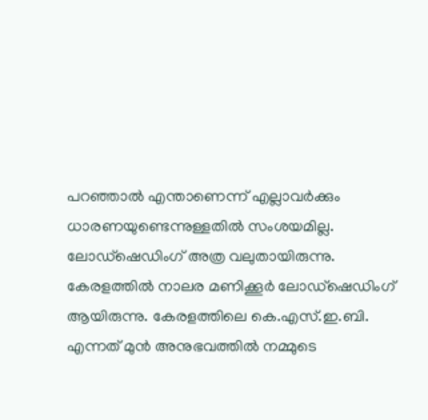പറഞ്ഞാല്‍ എന്താണെന്ന് എല്ലാവര്‍ക്കും ധാരണയുണ്ടെന്നുള്ളതില്‍ സംശയമില്ല. ലോഡ്‌ഷെഡിംഗ് അത്ര വലുതായിരുന്നു. കേരളത്തില്‍ നാലര മണിക്കൂര്‍ ലോഡ്‌ഷെഡിംഗ് ആയിരുന്നു. കേരളത്തിലെ കെ.എസ്.ഇ.ബി. എന്നത് മുന്‍ അനുഭവത്തില്‍ നമ്മുടെ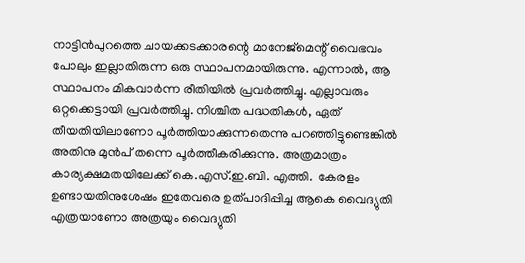നാട്ടിന്‍പുറത്തെ ചായക്കടക്കാരന്റെ മാനേജ്‌മെന്റ് വൈഭവം പോലും ഇല്ലാതിരുന്ന ഒരു സ്ഥാപനമായിരുന്നു. എന്നാല്‍, ആ സ്ഥാപനം മികവാര്‍ന്ന രീതിയില്‍ പ്രവര്‍ത്തിച്ചു. എല്ലാവരും ഒറ്റക്കെട്ടായി പ്രവര്‍ത്തിച്ചു. നിശ്ചിത പദ്ധതികള്‍, ഏത് തീയതിയിലാണോ പൂര്‍ത്തിയാക്കുന്നതെന്നു പറഞ്ഞിട്ടുണ്ടെങ്കില്‍ അതിനു മുന്‍പ് തന്നെ പൂര്‍ത്തീകരിക്കുന്നു. അത്രമാത്രം കാര്യക്ഷമതയിലേക്ക് കെ.എസ്.ഇ.ബി. എത്തി.  കേരളം ഉണ്ടായതിനുശേഷം ഇതേവരെ ഉത്പാദിപ്പിച്ച ആകെ വൈദ്യുതി എത്രയാണോ അത്രയും വൈദ്യുതി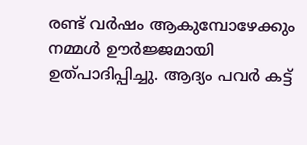രണ്ട് വര്‍ഷം ആകുമ്പോഴേക്കും നമ്മള്‍ ഊര്‍ജ്ജമായി ഉത്പാദിപ്പിച്ചു. ആദ്യം പവര്‍ കട്ട്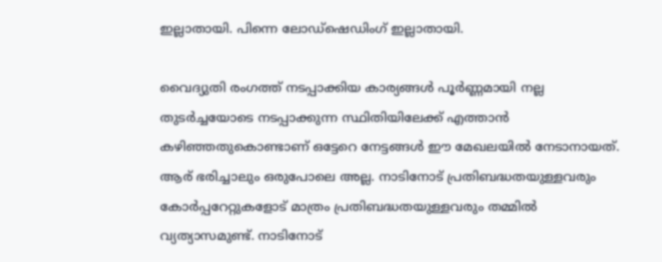ഇല്ലാതായി. പിന്നെ ലോഡ്‌ഷെഡിംഗ് ഇല്ലാതായി.

വൈദ്യുതി രംഗത്ത് നടപ്പാക്കിയ കാര്യങ്ങള്‍ പൂര്‍ണ്ണമായി നല്ല തുടര്‍ച്ചയോടെ നടപ്പാക്കുന്ന സ്ഥിതിയിലേക്ക് എത്താന്‍ കഴിഞ്ഞതുകൊണ്ടാണ് ഒട്ടേറെ നേട്ടങ്ങള്‍ ഈ മേഖലയില്‍ നേടാനായത്. ആര് ഭരിച്ചാലും ഒരുപോലെ അല്ല. നാടിനോട് പ്രതിബദ്ധതയുള്ളവരും കോര്‍പ്പറേറ്റുകളോട് മാത്രം പ്രതിബദ്ധതയുള്ളവരും തമ്മില്‍ വ്യത്യാസമുണ്ട്. നാടിനോട്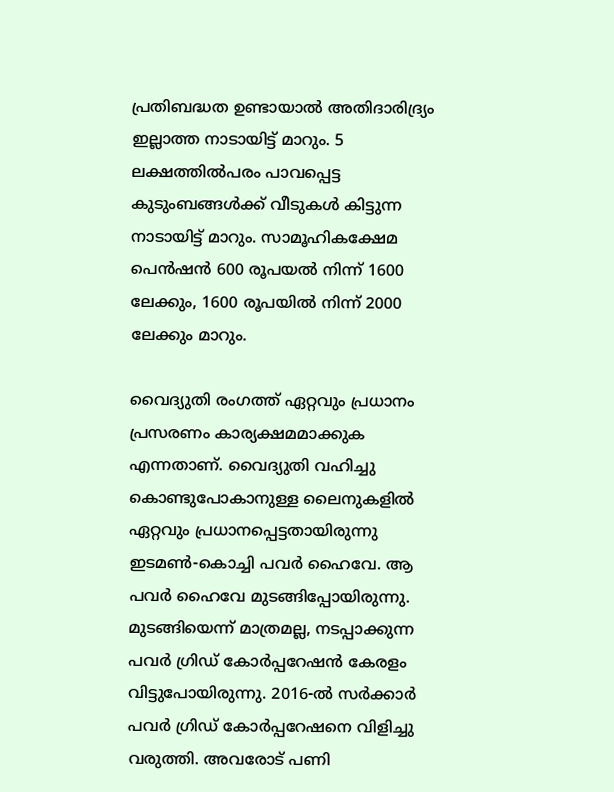പ്രതിബദ്ധത ഉണ്ടായാല്‍ അതിദാരിദ്ര്യം ഇല്ലാത്ത നാടായിട്ട് മാറും. 5 ലക്ഷത്തില്‍പരം പാവപ്പെട്ട കുടുംബങ്ങള്‍ക്ക് വീടുകള്‍ കിട്ടുന്ന നാടായിട്ട് മാറും. സാമൂഹികക്ഷേമ പെന്‍ഷന്‍ 600 രൂപയല്‍ നിന്ന് 1600 ലേക്കും, 1600 രൂപയില്‍ നിന്ന് 2000 ലേക്കും മാറും.

വൈദ്യുതി രംഗത്ത് ഏറ്റവും പ്രധാനം പ്രസരണം കാര്യക്ഷമമാക്കുക എന്നതാണ്. വൈദ്യുതി വഹിച്ചു കൊണ്ടുപോകാനുള്ള ലൈനുകളില്‍ ഏറ്റവും പ്രധാനപ്പെട്ടതായിരുന്നു ഇടമണ്‍-കൊച്ചി പവര്‍ ഹൈവേ. ആ പവര്‍ ഹൈവേ മുടങ്ങിപ്പോയിരുന്നു. മുടങ്ങിയെന്ന് മാത്രമല്ല, നടപ്പാക്കുന്ന പവര്‍ ഗ്രിഡ് കോര്‍പ്പറേഷന്‍ കേരളം വിട്ടുപോയിരുന്നു. 2016-ല്‍ സര്‍ക്കാര്‍ പവര്‍ ഗ്രിഡ് കോര്‍പ്പറേഷനെ വിളിച്ചു വരുത്തി. അവരോട് പണി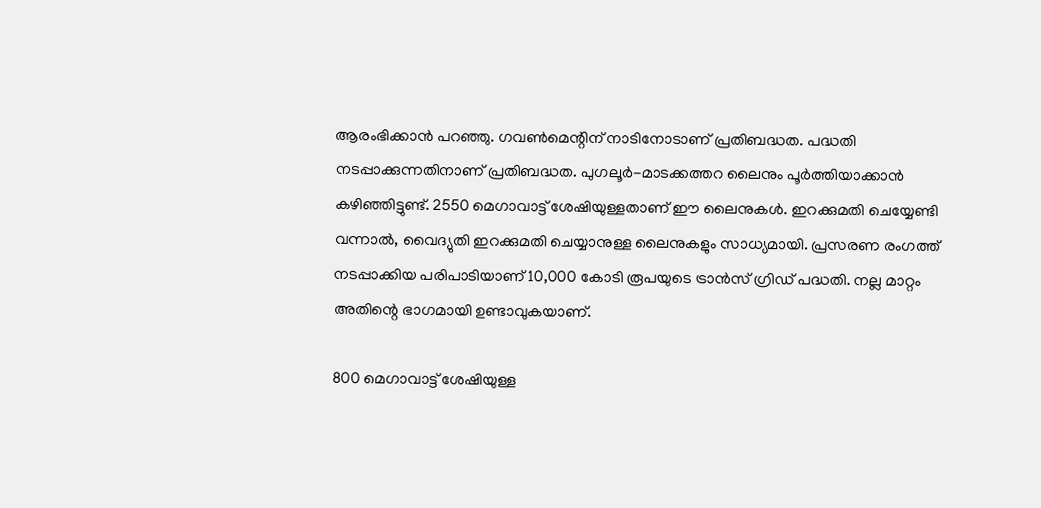ആരംഭിക്കാന്‍ പറഞ്ഞു. ഗവണ്‍മെന്റിന് നാടിനോടാണ് പ്രതിബദ്ധത. പദ്ധതി നടപ്പാക്കുന്നതിനാണ് പ്രതിബദ്ധത. പുഗലൂര്‍-മാടക്കത്തറ ലൈനും പൂര്‍ത്തിയാക്കാന്‍ കഴിഞ്ഞിട്ടുണ്ട്. 2550 മെഗാവാട്ട് ശേഷിയുള്ളതാണ് ഈ ലൈനുകള്‍. ഇറക്കുമതി ചെയ്യേണ്ടി വന്നാല്‍, വൈദ്യുതി ഇറക്കുമതി ചെയ്യാനുള്ള ലൈനുകളും സാധ്യമായി. പ്രസരണ രംഗത്ത് നടപ്പാക്കിയ പരിപാടിയാണ് 10,000 കോടി രൂപയുടെ ട്രാന്‍സ് ഗ്രിഡ് പദ്ധതി. നല്ല മാറ്റം അതിന്റെ ഭാഗമായി ഉണ്ടാവുകയാണ്.

800 മെഗാവാട്ട് ശേഷിയുള്ള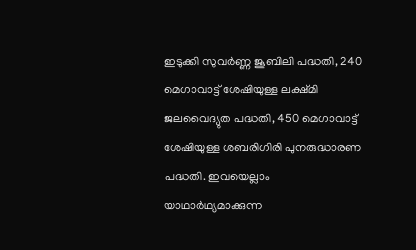ഇടുക്കി സുവര്‍ണ്ണ ജൂബിലി പദ്ധതി, 240 മെഗാവാട്ട് ശേഷിയുള്ള ലക്ഷ്മി ജലവൈദ്യുത പദ്ധതി, 450 മെഗാവാട്ട് ശേഷിയുള്ള ശബരിഗിരി പുനരുദ്ധാരണ പദ്ധതി. ഇവയെല്ലാം യാഥാര്‍ഥ്യമാക്കുന്ന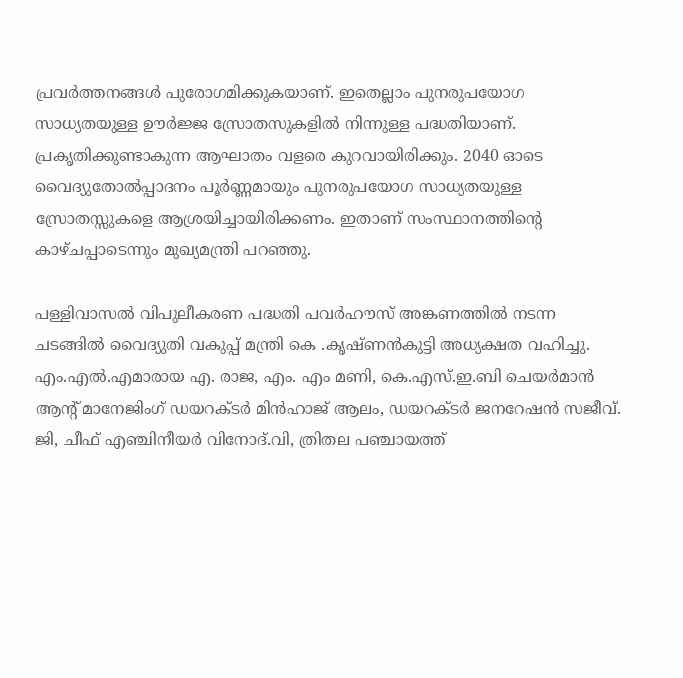പ്രവര്‍ത്തനങ്ങള്‍ പുരോഗമിക്കുകയാണ്. ഇതെല്ലാം പുനരുപയോഗ സാധ്യതയുള്ള ഊര്‍ജ്ജ സ്രോതസുകളില്‍ നിന്നുള്ള പദ്ധതിയാണ്. പ്രകൃതിക്കുണ്ടാകുന്ന ആഘാതം വളരെ കുറവായിരിക്കും. 2040 ഓടെ വൈദ്യുതോല്‍പ്പാദനം പൂര്‍ണ്ണമായും പുനരുപയോഗ സാധ്യതയുള്ള സ്രോതസ്സുകളെ ആശ്രയിച്ചായിരിക്കണം. ഇതാണ് സംസ്ഥാനത്തിന്റെ കാഴ്ചപ്പാടെന്നും മുഖ്യമന്ത്രി പറഞ്ഞു.

പള്ളിവാസല്‍ വിപുലീകരണ പദ്ധതി പവര്‍ഹൗസ് അങ്കണത്തില്‍ നടന്ന ചടങ്ങില്‍ വൈദ്യുതി വകുപ്പ് മന്ത്രി കെ .കൃഷ്ണന്‍കുട്ടി അധ്യക്ഷത വഹിച്ചു. എം.എല്‍.എമാരായ എ. രാജ, എം. എം മണി, കെ.എസ്.ഇ.ബി ചെയര്‍മാന്‍ ആന്റ് മാനേജിംഗ് ഡയറക്ടര്‍ മിന്‍ഹാജ് ആലം, ഡയറക്ടര്‍ ജനറേഷന്‍ സജീവ്. ജി, ചീഫ് എഞ്ചിനീയര്‍ വിനോദ്.വി, ത്രിതല പഞ്ചായത്ത്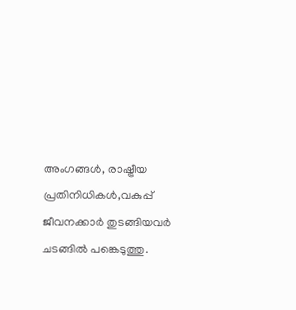അംഗങ്ങള്‍, രാഷ്ട്രീയ പ്രതിനിധികള്‍,വകുപ്പ് ജീവനക്കാര്‍ തുടങ്ങിയവര്‍ ചടങ്ങില്‍ പങ്കെടുത്തു.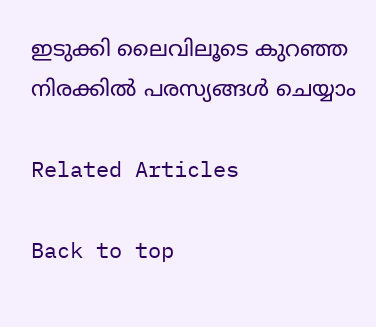ഇടുക്കി ലൈവിലൂടെ കുറഞ്ഞ നിരക്കിൽ പരസ്യങ്ങൾ ചെയ്യാം

Related Articles

Back to top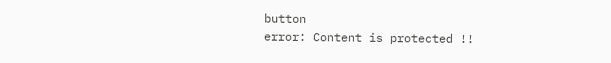button
error: Content is protected !!